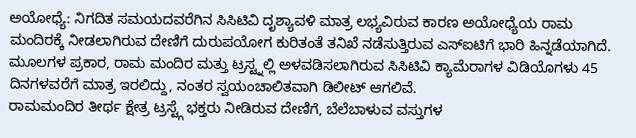ಅಯೋಧ್ಯೆ: ನಿಗದಿತ ಸಮಯದವರೆಗಿನ ಸಿಸಿಟಿವಿ ದೃಶ್ಯಾವಳಿ ಮಾತ್ರ ಲಭ್ಯವಿರುವ ಕಾರಣ ಅಯೋಧ್ಯೆಯ ರಾಮ ಮಂದಿರಕ್ಕೆ ನೀಡಲಾಗಿರುವ ದೇಣಿಗೆ ದುರುಪಯೋಗ ಕುರಿತಂತೆ ತನಿಖೆ ನಡೆಸುತ್ತಿರುವ ಎಸ್ಐಟಿಗೆ ಭಾರಿ ಹಿನ್ನಡೆಯಾಗಿದೆ.
ಮೂಲಗಳ ಪ್ರಕಾರ, ರಾಮ ಮಂದಿರ ಮತ್ತು ಟ್ರಸ್ಟ್ನಲ್ಲಿ ಅಳವಡಿಸಲಾಗಿರುವ ಸಿಸಿಟಿವಿ ಕ್ಯಾಮೆರಾಗಳ ವಿಡಿಯೊಗಳು 45 ದಿನಗಳವರೆಗೆ ಮಾತ್ರ ಇರಲಿದ್ದು, ನಂತರ ಸ್ವಯಂಚಾಲಿತವಾಗಿ ಡಿಲೀಟ್ ಆಗಲಿವೆ.
ರಾಮಮಂದಿರ ತೀರ್ಥ ಕ್ಷೇತ್ರ ಟ್ರಸ್ಟ್ಗೆ ಭಕ್ತರು ನೀಡಿರುವ ದೇಣಿಗೆ, ಬೆಲೆಬಾಳುವ ವಸ್ತುಗಳ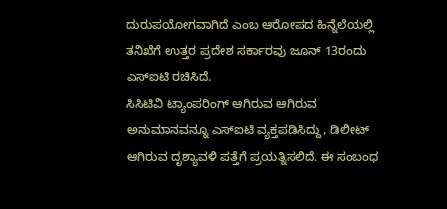ದುರುಪಯೋಗವಾಗಿದೆ ಎಂಬ ಆರೋಪದ ಹಿನ್ನೆಲೆಯಲ್ಲಿ ತನಿಖೆಗೆ ಉತ್ತರ ಪ್ರದೇಶ ಸರ್ಕಾರವು ಜೂನ್ 13ರಂದು ಎಸ್ಐಟಿ ರಚಿಸಿದೆ.
ಸಿಸಿಟಿವಿ ಟ್ಯಾಂಪರಿಂಗ್ ಆಗಿರುವ ಆಗಿರುವ ಅನುಮಾನವನ್ನೂ ಎಸ್ಐಟಿ ವ್ಯಕ್ತಪಡಿಸಿದ್ದು, ಡಿಲೀಟ್ ಆಗಿರುವ ದೃಶ್ಯಾವಳಿ ಪತ್ತೆಗೆ ಪ್ರಯತ್ನಿಸಲಿದೆ. ಈ ಸಂಬಂಧ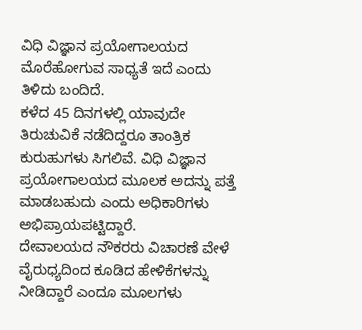ವಿಧಿ ವಿಜ್ಞಾನ ಪ್ರಯೋಗಾಲಯದ ಮೊರೆಹೋಗುವ ಸಾಧ್ಯತೆ ಇದೆ ಎಂದು ತಿಳಿದು ಬಂದಿದೆ.
ಕಳೆದ 45 ದಿನಗಳಲ್ಲಿ ಯಾವುದೇ ತಿರುಚುವಿಕೆ ನಡೆದಿದ್ದರೂ ತಾಂತ್ರಿಕ ಕುರುಹುಗಳು ಸಿಗಲಿವೆ. ವಿಧಿ ವಿಜ್ಞಾನ ಪ್ರಯೋಗಾಲಯದ ಮೂಲಕ ಅದನ್ನು ಪತ್ತೆ ಮಾಡಬಹುದು ಎಂದು ಅಧಿಕಾರಿಗಳು ಅಭಿಪ್ರಾಯಪಟ್ಟಿದ್ದಾರೆ.
ದೇವಾಲಯದ ನೌಕರರು ವಿಚಾರಣೆ ವೇಳೆ ವೈರುಧ್ಯದಿಂದ ಕೂಡಿದ ಹೇಳಿಕೆಗಳನ್ನು ನೀಡಿದ್ದಾರೆ ಎಂದೂ ಮೂಲಗಳು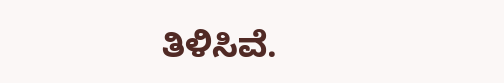ತಿಳಿಸಿವೆ.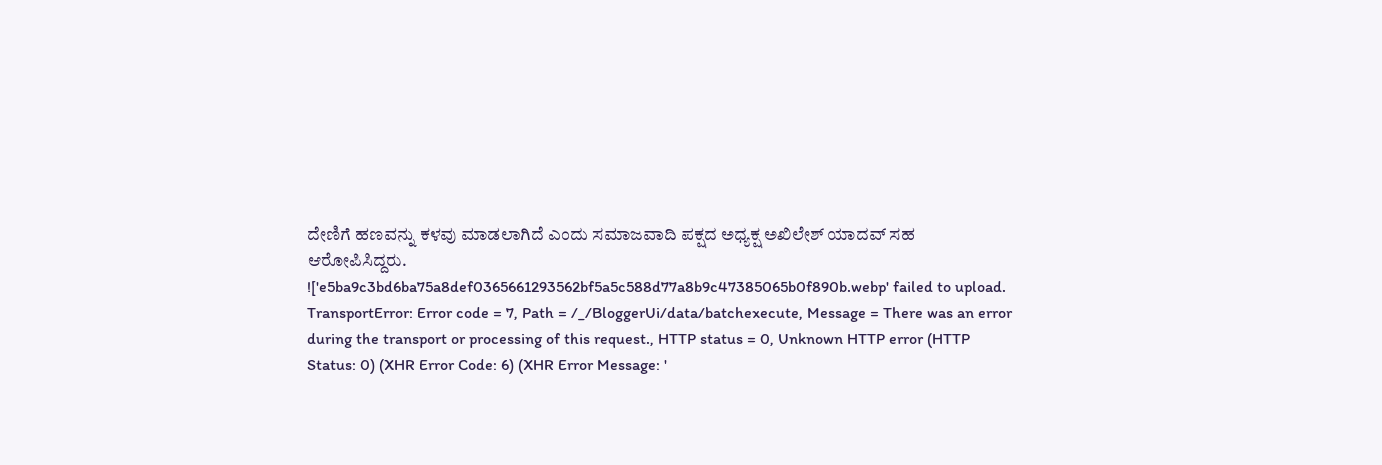ದೇಣಿಗೆ ಹಣವನ್ನು ಕಳವು ಮಾಡಲಾಗಿದೆ ಎಂದು ಸಮಾಜವಾದಿ ಪಕ್ಷದ ಅಧ್ಯಕ್ಷ ಅಖಿಲೇಶ್ ಯಾದವ್ ಸಹ ಆರೋಪಿಸಿದ್ದರು.
!['e5ba9c3bd6ba75a8def0365661293562bf5a5c588d77a8b9c47385065b0f890b.webp' failed to upload. TransportError: Error code = 7, Path = /_/BloggerUi/data/batchexecute, Message = There was an error during the transport or processing of this request., HTTP status = 0, Unknown HTTP error (HTTP Status: 0) (XHR Error Code: 6) (XHR Error Message: '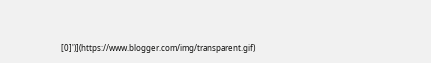[0]')](https://www.blogger.com/img/transparent.gif)